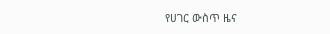የሀገር ውስጥ ዜና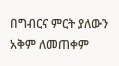በግብርና ምርት ያለውን አቅም ለመጠቀም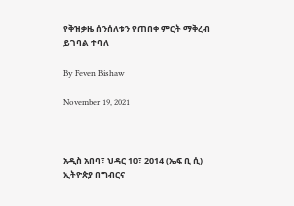የቅዝቃዜ ሰንሰለቱን የጠበቀ ምርት ማቅረብ ይገባል ተባለ

By Feven Bishaw

November 19, 2021



አዲስ አበባ፣ ህዳር 10፣ 2014 (ኤፍ ቢ ሲ) ኢትዮጵያ በግብርና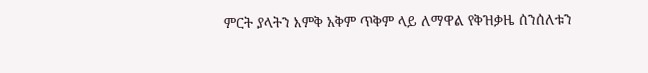ምርት ያላትን እምቅ አቅም ጥቅም ላይ ለማዋል የቅዝቃዜ ሰንሰለቱን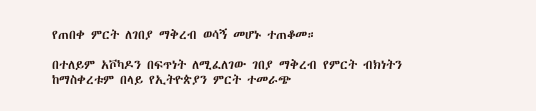የጠበቀ ምርት ለገበያ ማቅረብ ወሳኝ መሆኑ ተጠቆመ።

በተለይም አቮካዶን በፍጥነት ለሚፈለገው ገበያ ማቅረብ የምርት ብክነትን ከማስቀረቱም በላይ የኢትዮጵያን ምርት ተመራጭ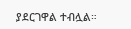ያደርገዋል ተብሏል።